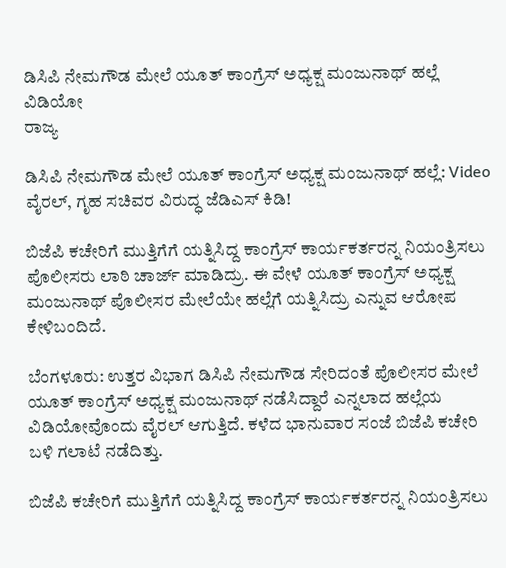ಡಿಸಿಪಿ ನೇಮಗೌಡ ಮೇಲೆ ಯೂತ್ ಕಾಂಗ್ರೆಸ್ ಅಧ್ಯಕ್ಷ ಮಂಜುನಾಥ್ ಹಲ್ಲೆ ವಿಡಿಯೋ
ರಾಜ್ಯ

ಡಿಸಿಪಿ ನೇಮಗೌಡ ಮೇಲೆ ಯೂತ್ ಕಾಂಗ್ರೆಸ್ ಅಧ್ಯಕ್ಷ ಮಂಜುನಾಥ್ ಹಲ್ಲೆ: Video ವೈರಲ್, ಗೃಹ ಸಚಿವರ ವಿರುದ್ಧ ಜೆಡಿಎಸ್ ಕಿಡಿ!

ಬಿಜೆಪಿ ಕಚೇರಿಗೆ ಮುತ್ತಿಗೆಗೆ ಯತ್ನಿಸಿದ್ದ ಕಾಂಗ್ರೆಸ್ ಕಾರ್ಯಕರ್ತರನ್ನ ನಿಯಂತ್ರಿಸಲು ಪೊಲೀಸರು ಲಾಠಿ ಚಾರ್ಜ್ ಮಾಡಿದ್ರು. ಈ ವೇಳೆ ಯೂತ್ ಕಾಂಗ್ರೆಸ್ ಅಧ್ಯಕ್ಷ ಮಂಜುನಾಥ್ ಪೊಲೀಸರ ಮೇಲೆಯೇ ಹಲ್ಲೆಗೆ ಯತ್ನಿಸಿದ್ರು ಎನ್ನುವ ಆರೋಪ ಕೇಳಿಬಂದಿದೆ.

ಬೆಂಗಳೂರು: ಉತ್ತರ ವಿಭಾಗ ಡಿಸಿಪಿ ನೇಮಗೌಡ ಸೇರಿದಂತೆ ಪೊಲೀಸರ ಮೇಲೆ ಯೂತ್ ಕಾಂಗ್ರೆಸ್ ಅಧ್ಯಕ್ಷ ಮಂಜುನಾಥ್ ನಡೆಸಿದ್ದಾರೆ ಎನ್ನಲಾದ ಹಲ್ಲೆಯ ವಿಡಿಯೋವೊಂದು ವೈರಲ್ ಆಗುತ್ತಿದೆ. ಕಳೆದ ಭಾನುವಾರ ಸಂಜೆ ಬಿಜೆಪಿ ಕಚೇರಿ ಬಳಿ ಗಲಾಟೆ ನಡೆದಿತ್ತು.

ಬಿಜೆಪಿ ಕಚೇರಿಗೆ ಮುತ್ತಿಗೆಗೆ ಯತ್ನಿಸಿದ್ದ ಕಾಂಗ್ರೆಸ್ ಕಾರ್ಯಕರ್ತರನ್ನ ನಿಯಂತ್ರಿಸಲು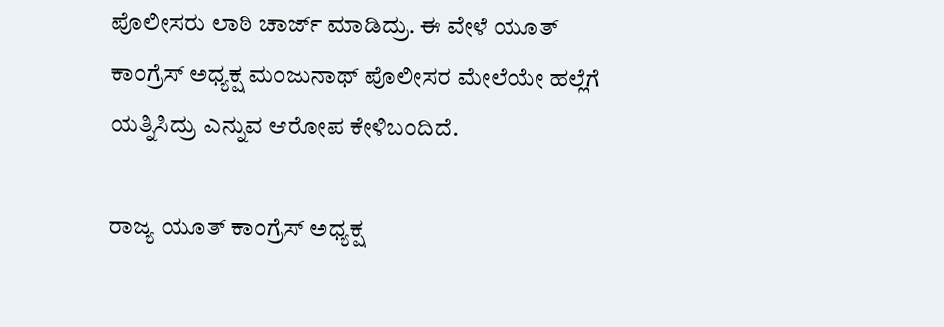ಪೊಲೀಸರು ಲಾಠಿ ಚಾರ್ಜ್ ಮಾಡಿದ್ರು. ಈ ವೇಳೆ ಯೂತ್ ಕಾಂಗ್ರೆಸ್ ಅಧ್ಯಕ್ಷ ಮಂಜುನಾಥ್ ಪೊಲೀಸರ ಮೇಲೆಯೇ ಹಲ್ಲೆಗೆ ಯತ್ನಿಸಿದ್ರು ಎನ್ನುವ ಆರೋಪ ಕೇಳಿಬಂದಿದೆ.

ರಾಜ್ಯ ಯೂತ್ ಕಾಂಗ್ರೆಸ್ ಅಧ್ಯಕ್ಷ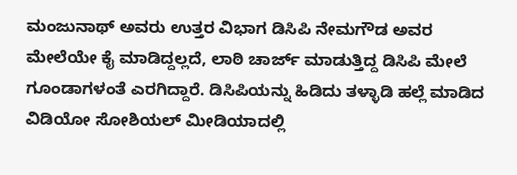ಮಂಜುನಾಥ್ ಅವರು ಉತ್ತರ ವಿಭಾಗ ಡಿಸಿಪಿ ನೇಮಗೌಡ ಅವರ ಮೇಲೆಯೇ ಕೈ ಮಾಡಿದ್ದಲ್ಲದೆ, ಲಾಠಿ ಚಾರ್ಜ್‌ ಮಾಡುತ್ತಿದ್ದ ಡಿಸಿಪಿ ಮೇಲೆ ಗೂಂಡಾಗಳಂತೆ ಎರಗಿದ್ದಾರೆ. ಡಿಸಿಪಿಯನ್ನು ಹಿಡಿದು‌ ತಳ್ಳಾಡಿ ಹಲ್ಲೆ ಮಾಡಿದ ವಿಡಿಯೋ ಸೋಶಿಯಲ್ ಮೀಡಿಯಾದಲ್ಲಿ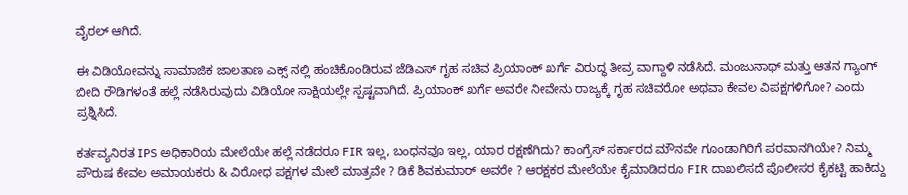ವೈರಲ್ ಆಗಿದೆ.

ಈ ವಿಡಿಯೋವನ್ನು ಸಾಮಾಜಿಕ ಜಾಲತಾಣ ಎಕ್ಸ್ ನಲ್ಲಿ ಹಂಚಿಕೊಂಡಿರುವ ಜೆಡಿಎಸ್ ಗೃಹ ಸಚಿವ ಪ್ರಿಯಾಂಕ್ ಖರ್ಗೆ ವಿರುದ್ಧ ತೀವ್ರ ವಾಗ್ದಾಳಿ ನಡೆಸಿದೆ. ಮಂಜುನಾಥ್ ಮತ್ತು ಆತನ ಗ್ಯಾಂಗ್ ಬೀದಿ ರೌಡಿಗಳಂತೆ ಹಲ್ಲೆ ನಡೆಸಿರುವುದು ವಿಡಿಯೋ ಸಾಕ್ಷಿಯಲ್ಲೇ ಸ್ಪಷ್ಟವಾಗಿದೆ. ಪ್ರಿಯಾಂಕ್ ಖರ್ಗೆ ಅವರೇ ನೀವೇನು ರಾಜ್ಯಕ್ಕೆ ಗೃಹ ಸಚಿವರೋ ಅಥವಾ ಕೇವಲ ವಿಪಕ್ಷಗಳಿಗೋ? ಎಂದು ಪ್ರಶ್ನಿಸಿದೆ.

ಕರ್ತವ್ಯನಿರತ IPS ಅಧಿಕಾರಿಯ ಮೇಲೆಯೇ ಹಲ್ಲೆ ನಡೆದರೂ FIR ಇಲ್ಲ, ಬಂಧನವೂ ಇಲ್ಲ, ಯಾರ ರಕ್ಷಣೆಗಿದು? ಕಾಂಗ್ರೆಸ್ ಸರ್ಕಾರದ ಮೌನವೇ ಗೂಂಡಾಗಿರಿಗೆ ಪರವಾನಗಿಯೇ? ನಿಮ್ಮ ಪೌರುಷ ಕೇವಲ ಅಮಾಯಕರು & ವಿರೋಧ ಪಕ್ಷಗಳ ಮೇಲೆ ಮಾತ್ರವೇ ? ಡಿಕೆ ಶಿವಕುಮಾರ್ ಅವರೇ ? ಆರಕ್ಷಕರ ಮೇಲೆಯೇ ಕೈಮಾಡಿದರೂ FIR ದಾಖಲಿಸದೆ ಪೊಲೀಸರ ಕೈಕಟ್ಟಿ ಹಾಕಿದ್ದು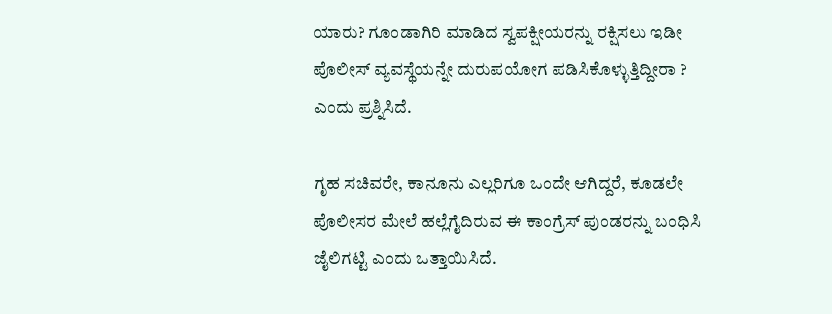ಯಾರು? ಗೂಂಡಾಗಿರಿ ಮಾಡಿದ ಸ್ವಪಕ್ಷೀಯರನ್ನು ರಕ್ಷಿಸಲು ಇಡೀ ಪೊಲೀಸ್ ವ್ಯವಸ್ಥೆಯನ್ನೇ ದುರುಪಯೋಗ ಪಡಿಸಿಕೊಳ್ಳುತ್ತಿದ್ದೀರಾ ? ಎಂದು ಪ್ರಶ್ನಿಸಿದೆ.

ಗೃಹ ಸಚಿವರೇ, ಕಾನೂನು ಎಲ್ಲರಿಗೂ ಒಂದೇ ಆಗಿದ್ದರೆ, ಕೂಡಲೇ ಪೊಲೀಸರ ಮೇಲೆ ಹಲ್ಲೆಗೈದಿರುವ ಈ ಕಾಂಗ್ರೆಸ್‌ ಪುಂಡರನ್ನು ಬಂಧಿಸಿ ಜೈಲಿಗಟ್ಟಿ ಎಂದು ಒತ್ತಾಯಿಸಿದೆ.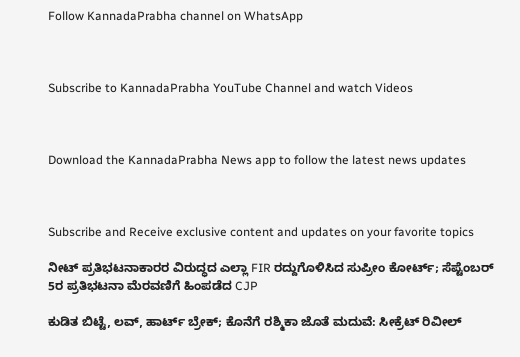Follow KannadaPrabha channel on WhatsApp



Subscribe to KannadaPrabha YouTube Channel and watch Videos



Download the KannadaPrabha News app to follow the latest news updates



Subscribe and Receive exclusive content and updates on your favorite topics

ನೀಟ್ ಪ್ರತಿಭಟನಾಕಾರರ ವಿರುದ್ಧದ ಎಲ್ಲಾ FIR ರದ್ದುಗೊಳಿಸಿದ ಸುಪ್ರೀಂ ಕೋರ್ಟ್; ಸೆಪ್ಟೆಂಬರ್ 5ರ ಪ್ರತಿಭಟನಾ ಮೆರವಣಿಗೆ ಹಿಂಪಡೆದ CJP

ಕುಡಿತ ಬಿಟ್ಟೆ, ಲವ್, ಹಾರ್ಟ್ ಬ್ರೇಕ್; ಕೊನೆಗೆ ರಶ್ಮಿಕಾ ಜೊತೆ ಮದುವೆ: ಸೀಕ್ರೆಟ್‌ ರಿವೀಲ್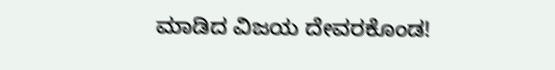ಮಾಡಿದ ವಿಜಯ ದೇವರಕೊಂಡ!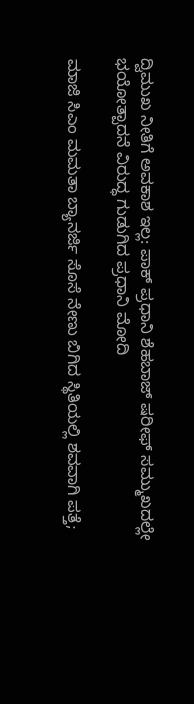ದ್ವಿಮುಖ ನೀತಿಗೆ ಅವಕಾಶ ಇಲ್ಲ: ಪಾಕ್ ಪ್ರಧಾನಿ ಶೆಹಬಾಜ್‌ ಷರೀಫ್‌ ಸಮ್ಮುಖದಲ್ಲೇ ಭಯೋತ್ಪಾದನೆ ವಿರುದ್ಧ ಗುಡುಗಿದ ಪ್ರಧಾನಿ ಮೋದಿ

ಮಾಜಿ ಸಿಎಂ ಮಮತಾ ಬ್ಯಾನರ್ಜಿ ಸೊಸೆ ನೇಣು ಬಿಗಿದ ಸ್ಥಿತಿಯಲ್ಲಿ ಶವವಾಗಿ ಪತ್ತೆ;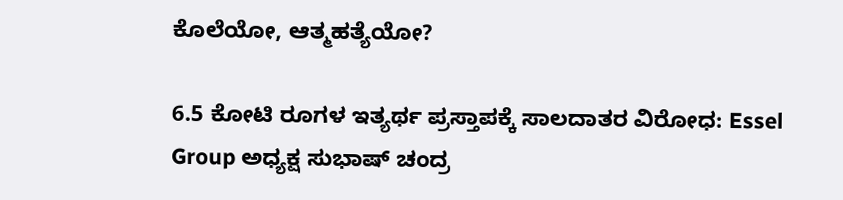ಕೊಲೆಯೋ, ಆತ್ಮಹತ್ಯೆಯೋ?

6.5 ಕೋಟಿ ರೂಗಳ ಇತ್ಯರ್ಥ ಪ್ರಸ್ತಾಪಕ್ಕೆ ಸಾಲದಾತರ ವಿರೋಧ: Essel Group ಅಧ್ಯಕ್ಷ ಸುಭಾಷ್ ಚಂದ್ರ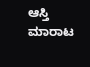ಆಸ್ತಿ ಮಾರಾಟ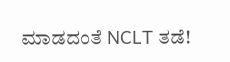ಮಾಡದಂತೆ NCLT ತಡೆ!